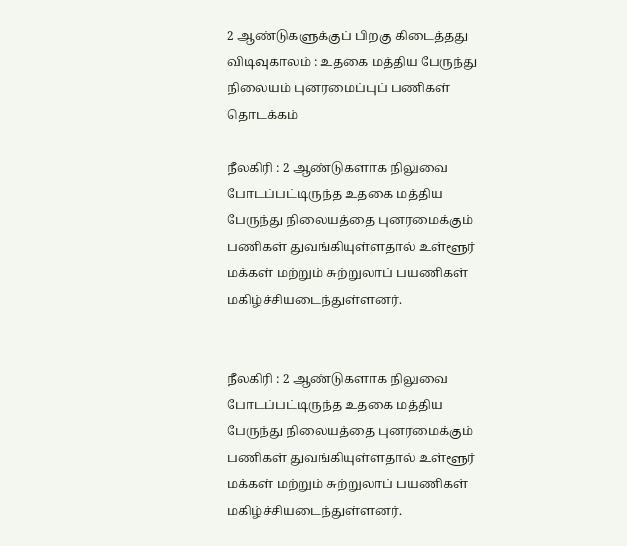2 ஆண்டுகளுக்குப் பிறகு கிடைத்தது விடிவுகாலம் : உதகை மத்திய பேருந்து நிலையம் புனரமைப்புப் பணிகள் தொடக்கம்

நீலகிரி : 2 ஆண்டுகளாக நிலுவை போடப்பட்டிருந்த உதகை மத்திய பேருந்து நிலையத்தை புனரமைக்கும் பணிகள் துவங்கியுள்ளதால் உள்ளூர் மக்கள் மற்றும் சுற்றுலாப் பயணிகள் மகிழ்ச்சியடைந்துள்ளனர்.


நீலகிரி : 2 ஆண்டுகளாக நிலுவை போடப்பட்டிருந்த உதகை மத்திய பேருந்து நிலையத்தை புனரமைக்கும் பணிகள் துவங்கியுள்ளதால் உள்ளூர் மக்கள் மற்றும் சுற்றுலாப் பயணிகள் மகிழ்ச்சியடைந்துள்ளனர்.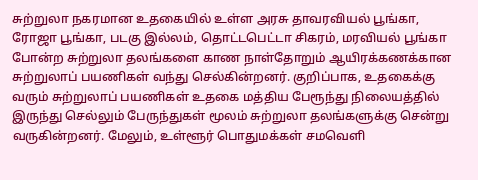சுற்றுலா நகரமான உதகையில் உள்ள அரசு தாவரவியல் பூங்கா, ரோஜா பூங்கா, படகு இல்லம், தொட்டபெட்டா சிகரம், மரவியல் பூங்கா போன்ற சுற்றுலா தலங்களை காண நாள்தோறும் ஆயிரக்கணக்கான சுற்றுலாப் பயணிகள் வந்து செல்கின்றனர். குறிப்பாக, உதகைக்கு வரும் சுற்றுலாப் பயணிகள் உதகை மத்திய பேரூந்து நிலையத்தில் இருந்து செல்லும் பேருந்துகள் மூலம் சுற்றுலா தலங்களுக்கு சென்று வருகின்றனர். மேலும், உள்ளூர் பொதுமக்கள் சமவெளி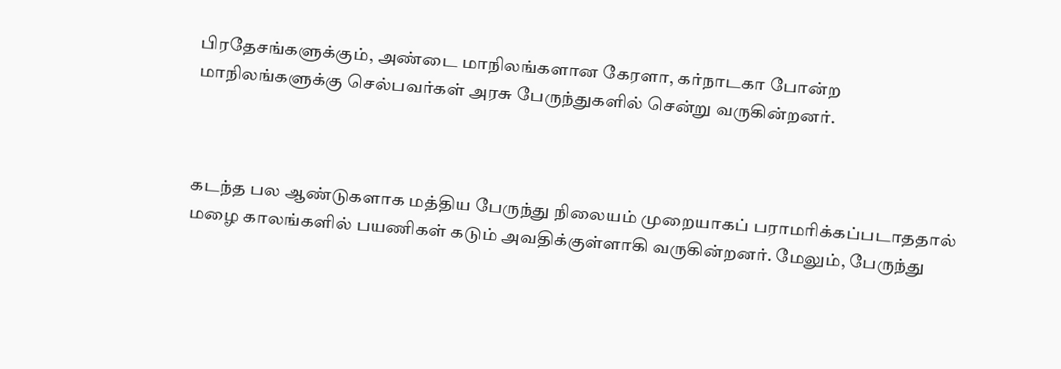பிரதேசங்களுக்கும், அண்டை மாநிலங்களான கேரளா, கர்நாடகா போன்ற மாநிலங்களுக்கு செல்பவர்கள் அரசு பேருந்துகளில் சென்று வருகின்றனர்.



கடந்த பல ஆண்டுகளாக மத்திய பேருந்து நிலையம் முறையாகப் பராமரிக்கப்படாததால் மழை காலங்களில் பயணிகள் கடும் அவதிக்குள்ளாகி வருகின்றனர். மேலும், பேருந்து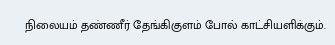நிலையம் தண்ணீர் தேங்கிகுளம் போல் காட்சியளிக்கும்.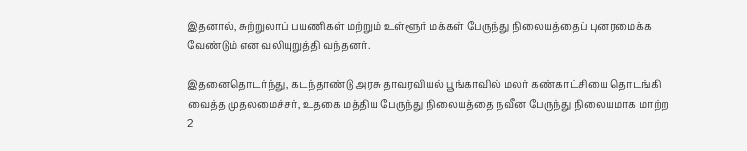இதனால், சுற்றுலாப் பயணிகள் மற்றும் உள்ளூர் மக்கள் பேருந்து நிலையத்தைப் புனரமைக்க வேண்டும் என வலியுறுத்தி வந்தனர்.

இதனைதொடர்ந்து, கடந்தாண்டு அரசு தாவரவியல் பூங்காவில் மலர் கண்காட்சியை தொடங்கி வைத்த முதலமைச்சர், உதகை மத்திய பேருந்து நிலையத்தை நவீன பேருந்து நிலையமாக மாற்ற 2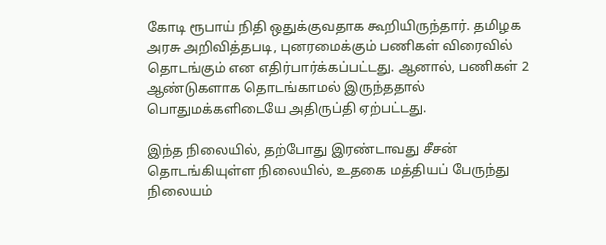கோடி ரூபாய் நிதி ஒதுக்குவதாக கூறியிருந்தார். தமிழக அரசு அறிவித்தபடி, புனரமைக்கும் பணிகள் விரைவில் தொடங்கும் என எதிர்பார்க்கப்பட்டது. ஆனால், பணிகள் 2 ஆண்டுகளாக தொடங்காமல் இருந்ததால் பொதுமக்களிடையே அதிருப்தி ஏற்பட்டது.

இந்த நிலையில், தற்போது இரண்டாவது சீசன் தொடங்கியுள்ள நிலையில், உதகை மத்தியப் பேருந்து நிலையம்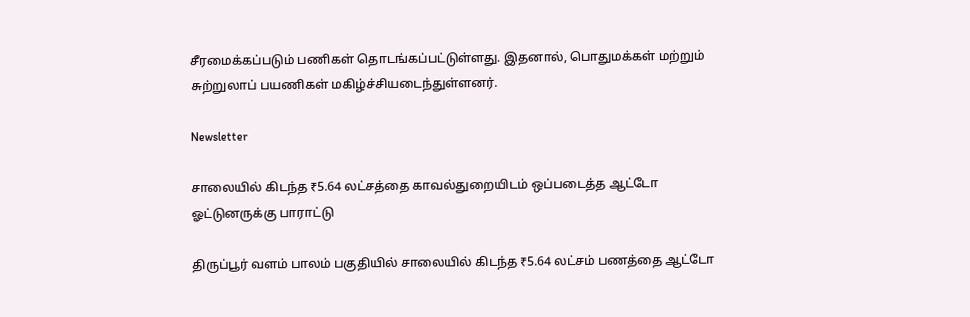சீரமைக்கப்படும் பணிகள் தொடங்கப்பட்டுள்ளது. இதனால், பொதுமக்கள் மற்றும் சுற்றுலாப் பயணிகள் மகிழ்ச்சியடைந்துள்ளனர்.

Newsletter

சாலையில் கிடந்த ₹5.64 லட்சத்தை காவல்துறையிடம் ஒப்படைத்த ஆட்டோ ஓட்டுனருக்கு பாராட்டு

திருப்பூர் வளம் பாலம் பகுதியில் சாலையில் கிடந்த ₹5.64 லட்சம் பணத்தை ஆட்டோ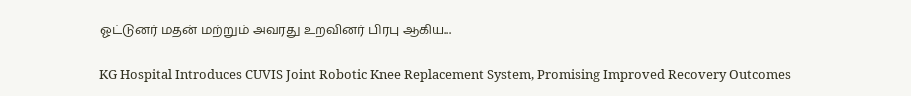ஓட்டுனர் மதன் மற்றும் அவரது உறவினர் பிரபு ஆகிய...

KG Hospital Introduces CUVIS Joint Robotic Knee Replacement System, Promising Improved Recovery Outcomes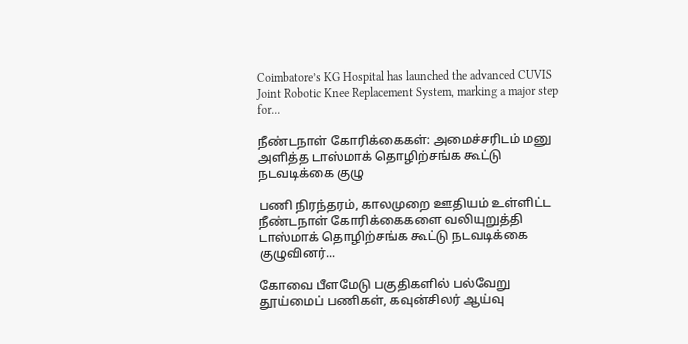Coimbatore’s KG Hospital has launched the advanced CUVIS Joint Robotic Knee Replacement System, marking a major step for...

நீண்டநாள் கோரிக்கைகள்: அமைச்சரிடம் மனு அளித்த டாஸ்மாக் தொழிற்சங்க கூட்டு நடவடிக்கை குழு

பணி நிரந்தரம், காலமுறை ஊதியம் உள்ளிட்ட நீண்டநாள் கோரிக்கைகளை வலியுறுத்தி டாஸ்மாக் தொழிற்சங்க கூட்டு நடவடிக்கை குழுவினர்...

கோவை பீளமேடு பகுதிகளில் பல்வேறு தூய்மைப் பணிகள், கவுன்சிலர் ஆய்வு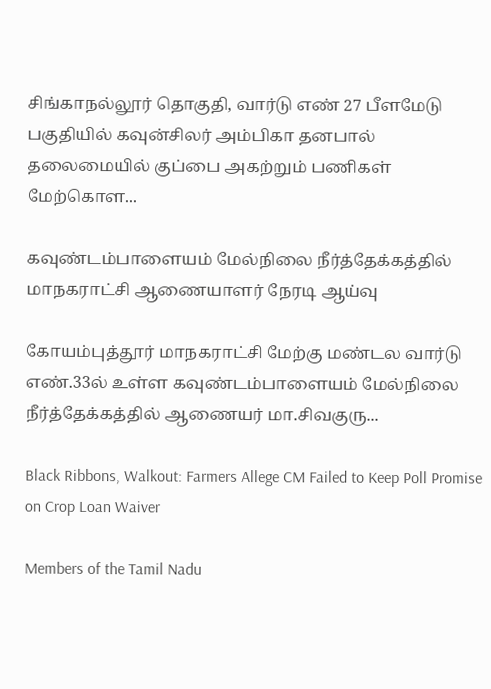சிங்காநல்லூர் தொகுதி, வார்டு எண் 27 பீளமேடு பகுதியில் கவுன்சிலர் அம்பிகா தனபால் தலைமையில் குப்பை அகற்றும் பணிகள் மேற்கொள...

கவுண்டம்பாளையம் மேல்நிலை நீர்த்தேக்கத்தில் மாநகராட்சி ஆணையாளர் நேரடி ஆய்வு

கோயம்புத்தூர் மாநகராட்சி மேற்கு மண்டல வார்டு எண்.33ல் உள்ள கவுண்டம்பாளையம் மேல்நிலை நீர்த்தேக்கத்தில் ஆணையர் மா.சிவகுரு...

Black Ribbons, Walkout: Farmers Allege CM Failed to Keep Poll Promise on Crop Loan Waiver

Members of the Tamil Nadu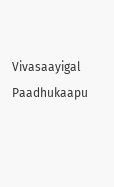Vivasaayigal Paadhukaapu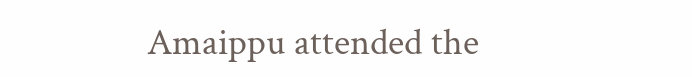Amaippu attended the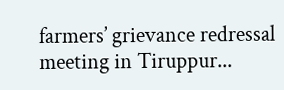farmers’ grievance redressal meeting in Tiruppur...